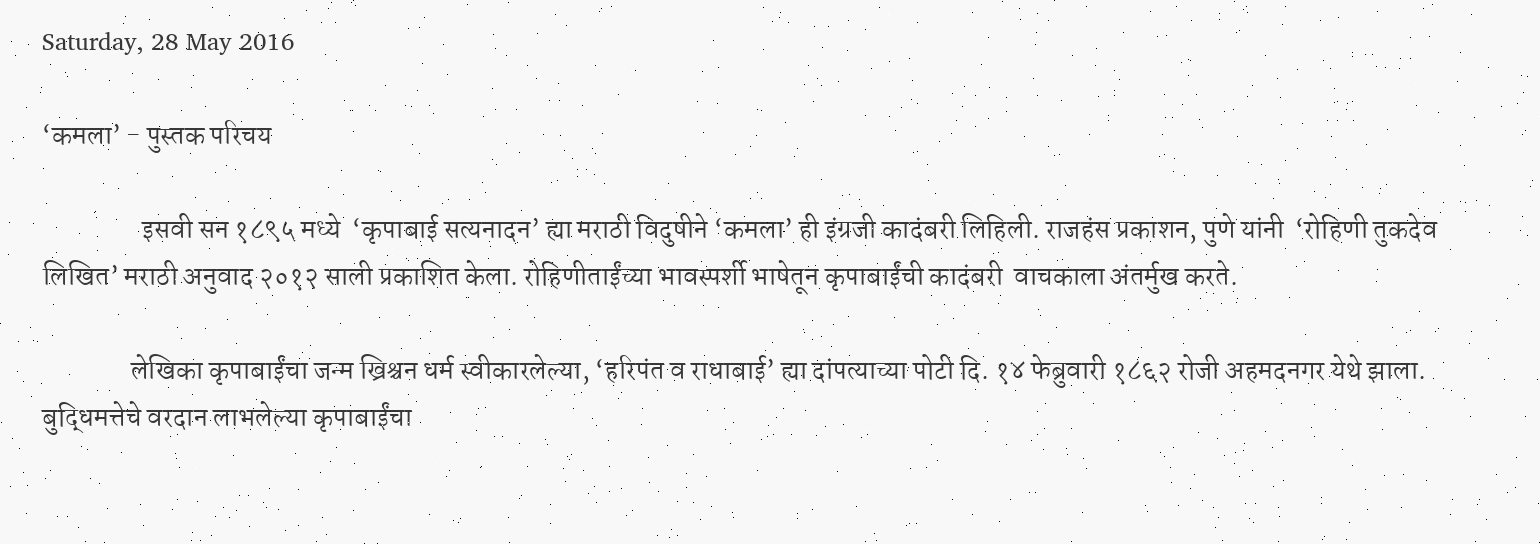Saturday, 28 May 2016

‘कमला’ - पुस्तक परिचय

                  इसवी सन १८९५ मध्ये  ‘कृपाबाई सत्यनादन’ ह्या मराठी विदुषीने ‘कमला’ ही इंग्रजी कादंबरी लिहिली. राजहंस प्रकाशन, पुणे यांनी  ‘रोहिणी तुकदेव लिखित’ मराठी अनुवाद २०१२ साली प्रकाशित केला. रोहिणीताईंच्या भावस्पर्शी भाषेतून कृपाबाईंची कादंबरी  वाचकाला अंतर्मुख करते.

                लेखिका कृपाबाईंचा जन्म ख्रिश्चन धर्म स्वीकारलेल्या, ‘हरिपंत व राधाबाई’ ह्या दांपत्याच्या पोटी दि. १४ फेब्रुवारी १८६२ रोजी अहमदनगर येथे झाला. बुद्धिमत्तेचे वरदान लाभलेल्या कृपाबाईंचा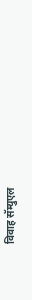विवाह सॅम्युएल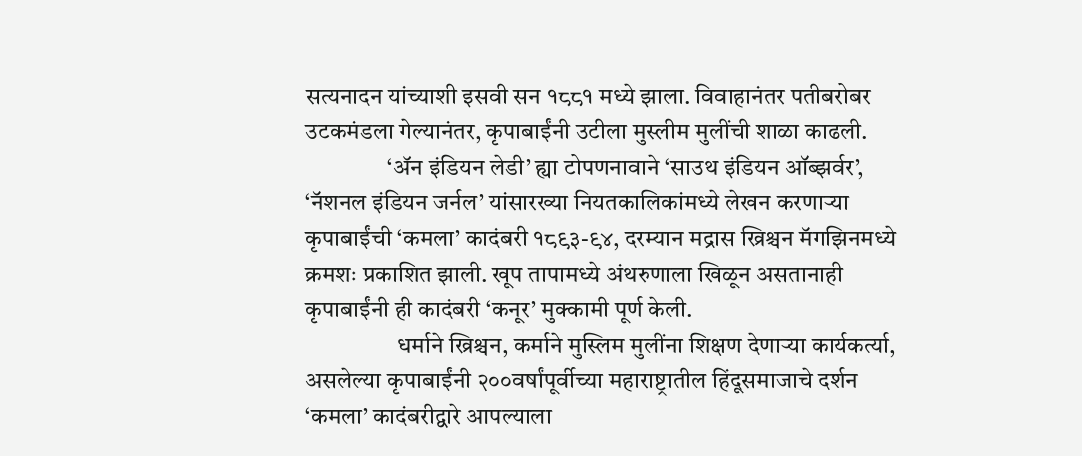सत्यनादन यांच्याशी इसवी सन १८८१ मध्ये झाला. विवाहानंतर पतीबरोबर उटकमंडला गेल्यानंतर, कृपाबाईंनी उटीला मुस्लीम मुलींची शाळा काढली.
                 ‘ॲन इंडियन लेडी’ ह्या टोपणनावाने ‘साउथ इंडियन ऑब्झर्वर’, ‘नॅशनल इंडियन जर्नल’ यांसारख्या नियतकालिकांमध्ये लेखन करणाऱ्या कृपाबाईंची ‘कमला’ कादंबरी १८९३-९४, दरम्यान मद्रास ख्रिश्चन मॅगझिनमध्ये क्रमशः प्रकाशित झाली. खूप तापामध्ये अंथरुणाला खिळून असतानाही कृपाबाईंनी ही कादंबरी ‘कनूर’ मुक्कामी पूर्ण केली.
                   धर्माने ख्रिश्चन, कर्माने मुस्लिम मुलींना शिक्षण देणाऱ्या कार्यकर्त्या, असलेल्या कृपाबाईंनी २००वर्षांपूर्वीच्या महाराष्ट्रातील हिंदूसमाजाचे दर्शन ‘कमला’ कादंबरीद्वारे आपल्याला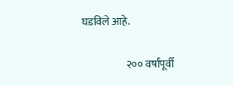घडविले आहे.

                     २०० वर्षांपूर्वी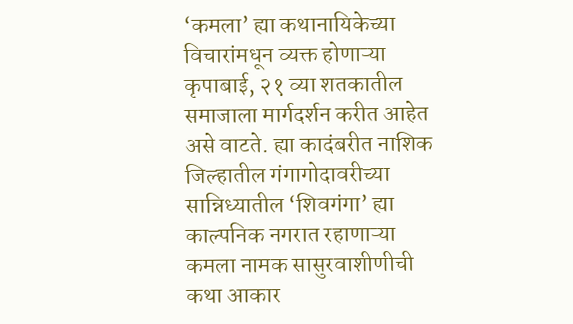‘कमला’ ह्या कथानायिकेच्या विचारांमधून व्यक्त होणाऱ्या कृपाबाई, २१ व्या शतकातील समाजाला मार्गदर्शन करीत आहेत असे वाटते. ह्या कादंबरीत नाशिक जिल्हातील गंगागोदावरीच्या सान्निध्यातील ‘शिवगंगा’ ह्या काल्पनिक नगरात रहाणाऱ्या कमला नामक सासुरवाशीणीची कथा आकार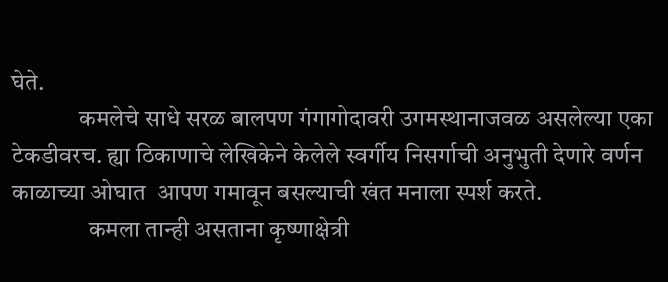घेते.
              कमलेचे साधे सरळ बालपण गंगागोदावरी उगमस्थानाजवळ असलेल्या एका टेकडीवरच. ह्या ठिकाणाचे लेखिकेने केलेले स्वर्गीय निसर्गाची अनुभुती देणारे वर्णन  काळाच्या ओघात  आपण गमावून बसल्याची खंत मनाला स्पर्श करते.
                कमला तान्ही असताना कृष्णाक्षेत्री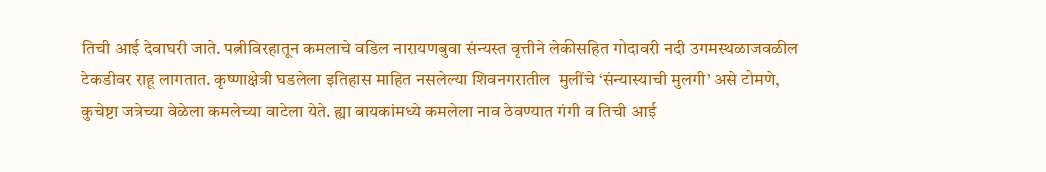तिची आई देवाघरी जाते. पत्नीविरहातून कमलाचे वडिल नारायणबुवा संन्यस्त वृत्तीने लेकीसहित गोदावरी नदी उगमस्थळाजवळील टेकडीवर राहू लागतात. कृष्णाक्षेत्री घडलेला इतिहास माहित नसलेल्या शिवनगरातील  मुलींचे ‘संन्यास्याची मुलगी’ असे टोमणे, कुचेष्टा जत्रेच्या वेळेला कमलेच्या वाटेला येते. ह्या बायकांमध्ये कमलेला नाव ठेवण्यात गंगी व तिची आई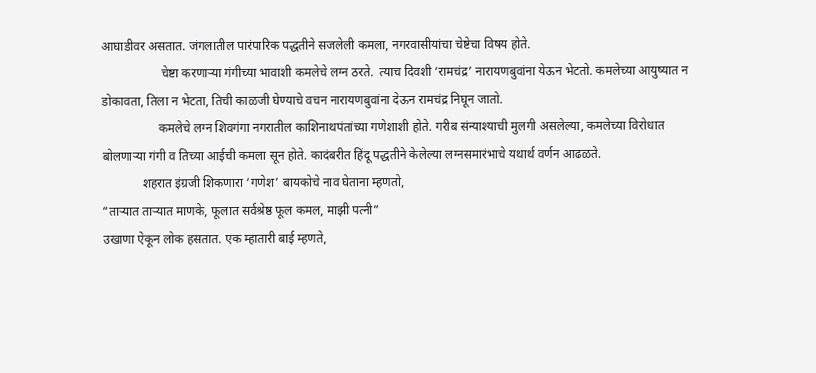आघाडीवर असतात. जंगलातील पारंपारिक पद्धतीने सजलेली कमला, नगरवासीयांचा चेष्टेचा विषय होते.
                   चेष्टा करणाऱ्या गंगीच्या भावाशी कमलेचे लग्न ठरते.  त्याच दिवशी ‘रामचंद्र’ नारायणबुवांना येऊन भेटतो. कमलेच्या आयुष्यात न डोकावता, तिला न भेटता, तिची काळजी घेण्याचे वचन नारायणबुवांना देऊन रामचंद्र निघून जातो.
                  कमलेचे लग्न शिवगंगा नगरातील काशिनाथपंतांच्या गणेशाशी होते. गरीब संन्याश्याची मुलगी असलेल्या, कमलेच्या विरोधात बोलणाऱ्या गंगी व तिच्या आईची कमला सून होते. कादंबरीत हिंदू पद्धतीने केलेल्या लग्नसमारंभाचे यथार्थ वर्णन आढळते.
             शहरात इंग्रजी शिकणारा ‘गणेश’ बायकोचे नाव घेताना म्हणतो,
“ताऱ्यात ताऱ्यात माणके, फूलात सर्वश्रेष्ठ फूल कमल, माझी पत्नी”
उखाणा ऐकून लोक हसतात. एक म्हातारी बाई म्हणते,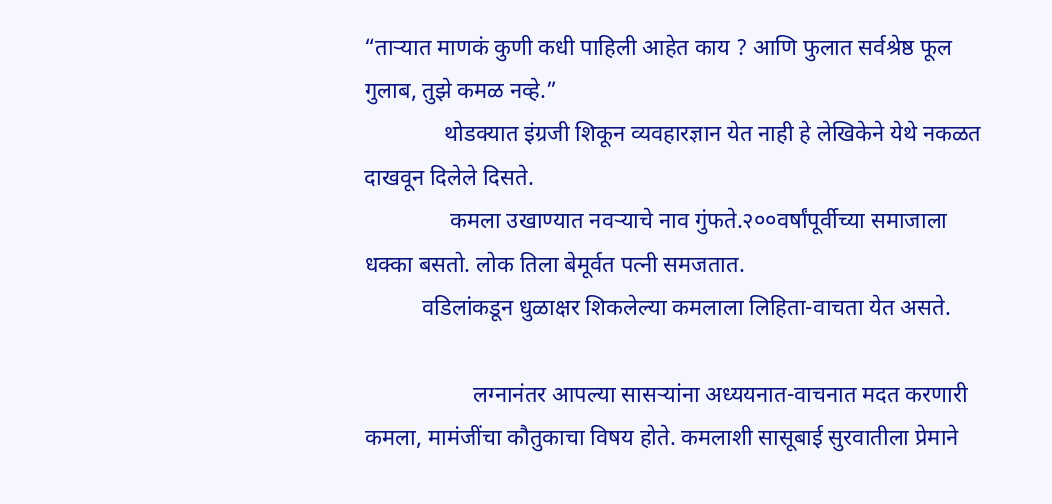“ताऱ्यात माणकं कुणी कधी पाहिली आहेत काय ? आणि फुलात सर्वश्रेष्ठ फूल गुलाब, तुझे कमळ नव्हे.”
              थोडक्यात इंग्रजी शिकून व्यवहारज्ञान येत नाही हे लेखिकेने येथे नकळत दाखवून दिलेले दिसते.
               कमला उखाण्यात नवऱ्याचे नाव गुंफते.२००वर्षांपूर्वीच्या समाजाला धक्का बसतो. लोक तिला बेमूर्वत पत्नी समजतात.
          वडिलांकडून धुळाक्षर शिकलेल्या कमलाला लिहिता-वाचता येत असते.

                   लग्नानंतर आपल्या सासऱ्यांना अध्ययनात-वाचनात मदत करणारी कमला, मामंजींचा कौतुकाचा विषय होते. कमलाशी सासूबाई सुरवातीला प्रेमाने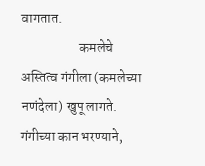वागतात.
                     कमलेचे अस्तित्व गंगीला (कमलेच्या नणंदेला) खुपू लागते. गंगीच्या कान भरण्याने,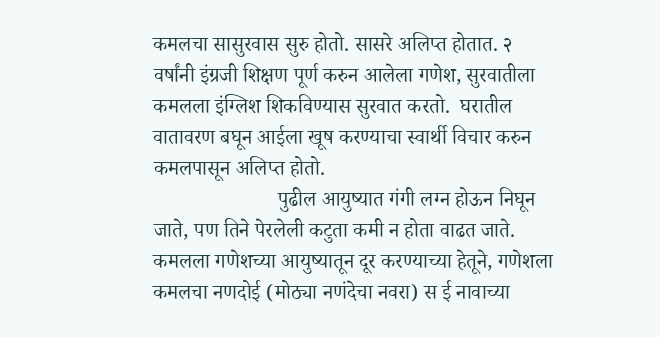कमलचा सासुरवास सुरु होतो. सासरे अलिप्त होतात. २ वर्षांनी इंग्रजी शिक्षण पूर्ण करुन आलेला गणेश, सुरवातीला कमलला इंग्लिश शिकविण्यास सुरवात करतो.  घरातील वातावरण बघून आईला खूष करण्याचा स्वार्थी विचार करुन कमलपासून अलिप्त होतो.
                        पुढील आयुष्यात गंगी लग्न होऊन निघून जाते, पण तिने पेरलेली कटुता कमी न होता वाढत जाते. कमलला गणेशच्या आयुष्यातून दूर करण्याच्या हेतूने, गणेशला कमलचा नणदोई (मोठ्या नणंदेचा नवरा) स ई नावाच्या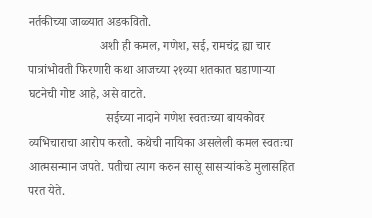नर्तकीच्या जाळ्यात अडकवितो.
                       अशी ही कमल, गणेश, सई, रामचंद्र ह्या चार पात्रांभोवती फिरणारी कथा आजच्या २१व्या शतकात घडाणाऱ्या घटनेची गोष्ट आहे, असे वाटते.
                         सईच्या नादाने गणेश स्वतःच्या बायकोवर व्यभिचाराचा आरोप करतो. कथेची नायिका असलेली कमल स्वतःचा आत्मसन्मान जपते. पतीचा त्याग करुन सासू सासऱ्यांकडे मुलासहित परत येते.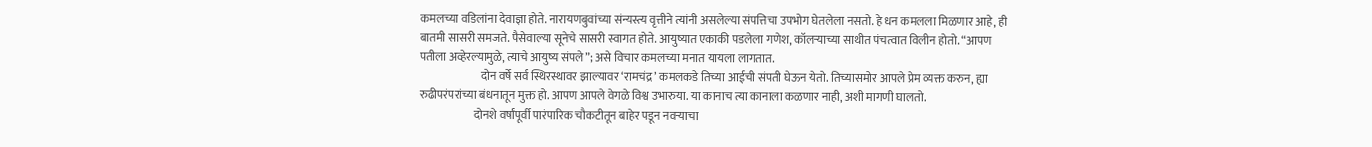कमलच्या वडिलांना देवाज्ञा होते. नारायणबुवांच्या संन्यस्त्य वृत्तीने त्यांनी असलेल्या संपत्तिचा उपभोग घेतलेला नसतो. हे धन कमलला मिळणार आहे, ही बातमी सासरी समजते. पैसेवाल्या सूनेचे सासरी स्वागत होते. आयुष्यात एकाकी पडलेला गणेश, कॉलऱ्याच्या साथीत पंचत्वात विलीन होतो. “आपण पतीला अव्हेरल्यामुळे, त्याचे आयुष्य संपले”; असे विचार कमलच्या मनात यायला लागतात.
                           दोन वर्षे सर्व स्थिरस्थावर झाल्यावर ‘रामचंद्र’ कमलकडे तिच्या आईची संपती घेऊन येतो. तिच्यासमोर आपले प्रेम व्यक्त करुन, ह्या रुढीपरंपरांच्या बंधनातून मुक्त हो. आपण आपले वेगळे विश्व उभारुया. या कानाच त्या कानाला कळणार नाही, अशी मागणी घालतो.
                        दोनशे वर्षांपूर्वी पारंपारिक चौकटीतून बाहेर पडून नवऱ्याचा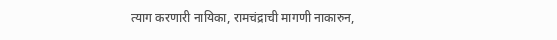त्याग करणारी नायिका, रामचंद्राची मागणी नाकारुन,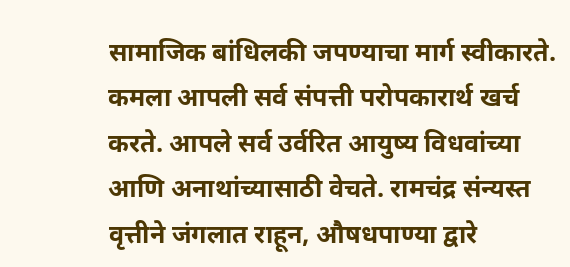सामाजिक बांधिलकी जपण्याचा मार्ग स्वीकारते. कमला आपली सर्व संपत्ती परोपकारार्थ खर्च करते. आपले सर्व उर्वरित आयुष्य विधवांच्या आणि अनाथांच्यासाठी वेचते. रामचंद्र संन्यस्त वृत्तीने जंगलात राहून, औषधपाण्या द्वारे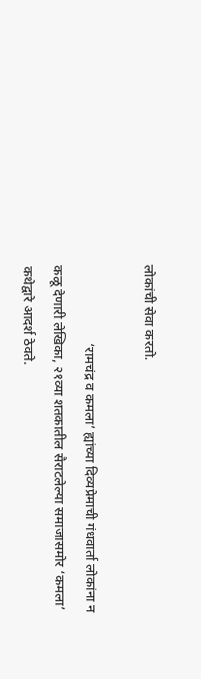लोकांची सेवा करतो.

                       ‘रामचंद्र व कमला’ ह्यांच्या दिव्यप्रेमाची गंधवार्ता लोकांना न कळू देणारी लेखिका, २१व्या शतकातील सैराटलेल्या समाजासमोर ‘कमला’ कथेद्वारे आदर्श ठेवते.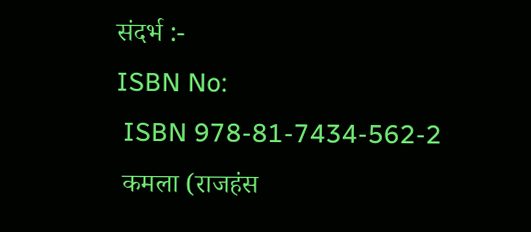संदर्भ :-
ISBN No:
 ISBN 978-81-7434-562-2
 कमला (राजहंस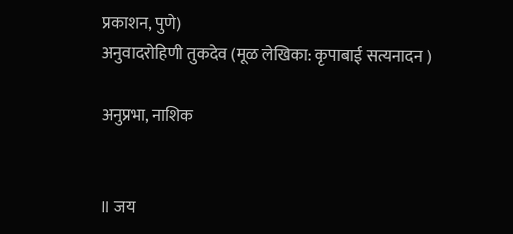प्रकाशन, पुणे)
अनुवादरोहिणी तुकदेव (मूळ लेखिका: कृपाबाई सत्यनादन )

अनुप्रभा, नाशिक


॥ जय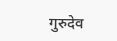गुरुदेव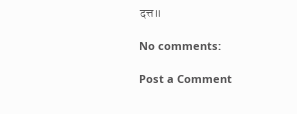दत्त॥

No comments:

Post a Comment